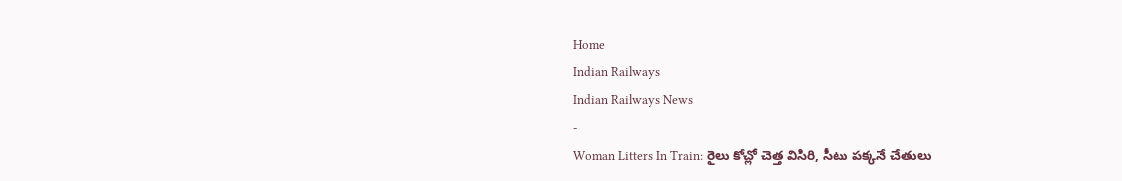Home
Indian Railways
Indian Railways News
-
Woman Litters In Train: రైలు కోచ్లో చెత్త విసిరి, సీటు పక్కనే చేతులు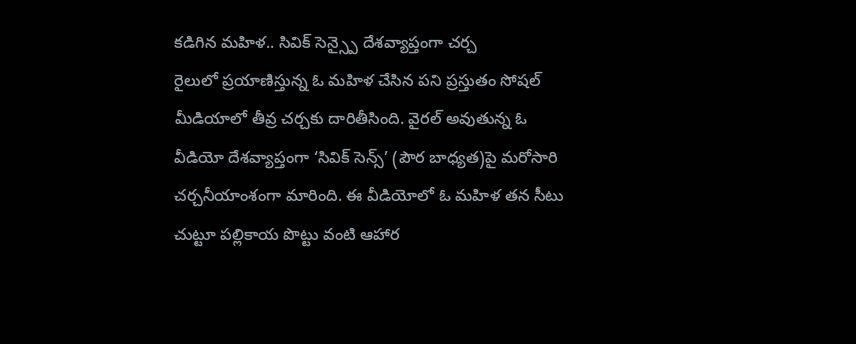కడిగిన మహిళ.. సివిక్ సెన్స్పై దేశవ్యాప్తంగా చర్చ
రైలులో ప్రయాణిస్తున్న ఓ మహిళ చేసిన పని ప్రస్తుతం సోషల్ మీడియాలో తీవ్ర చర్చకు దారితీసింది. వైరల్ అవుతున్న ఓ వీడియో దేశవ్యాప్తంగా ‘సివిక్ సెన్స్’ (పౌర బాధ్యత)పై మరోసారి చర్చనీయాంశంగా మారింది. ఈ వీడియోలో ఓ మహిళ తన సీటు చుట్టూ పల్లికాయ పొట్టు వంటి ఆహార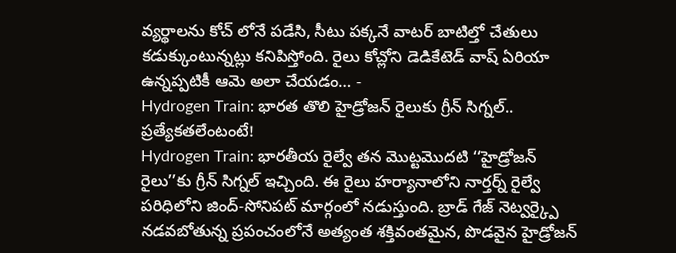వ్యర్థాలను కోచ్ లోనే పడేసి, సీటు పక్కనే వాటర్ బాటిల్తో చేతులు కడుక్కుంటున్నట్లు కనిపిస్తోంది. రైలు కోచ్లోని డెడికేటెడ్ వాష్ ఏరియా ఉన్నప్పటికీ ఆమె అలా చేయడం… -
Hydrogen Train: భారత తొలి హైడ్రోజన్ రైలుకు గ్రీన్ సిగ్నల్.. ప్రత్యేకతలేంటంటే!
Hydrogen Train: భారతీయ రైల్వే తన మొట్టమొదటి ‘‘హైడ్రోజన్ రైలు’’కు గ్రీన్ సిగ్నల్ ఇచ్చింది. ఈ రైలు హర్యానాలోని నార్తర్న్ రైల్వే పరిధిలోని జింద్-సోనిపట్ మార్గంలో నడుస్తుంది. బ్రాడ్ గేజ్ నెట్వర్క్పై నడవబోతున్న ప్రపంచంలోనే అత్యంత శక్తివంతమైన, పొడవైన హైడ్రోజన్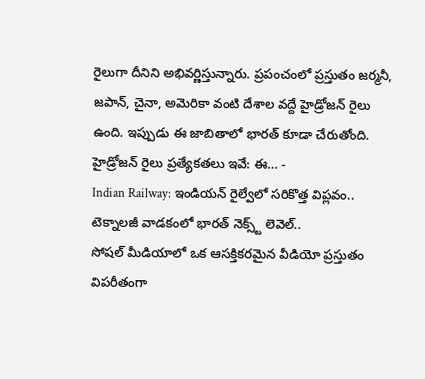రైలుగా దీనిని అభివర్ణిస్తున్నారు. ప్రపంచంలో ప్రస్తుతం జర్మనీ, జపాన్, చైనా, అమెరికా వంటి దేశాల వద్దే హైడ్రోజన్ రైలు ఉంది. ఇప్పుడు ఈ జాబితాలో భారత్ కూడా చేరుతోంది. హైడ్రోజన్ రైలు ప్రత్యేకతలు ఇవే: ఈ… -
Indian Railway: ఇండియన్ రైల్వేలో సరికొత్త విప్లవం.. టెక్నాలజీ వాడకంలో భారత్ నెక్స్ట్ లెవెల్..
సోషల్ మీడియాలో ఒక ఆసక్తికరమైన వీడియో ప్రస్తుతం విపరీతంగా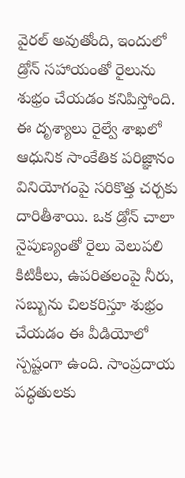వైరల్ అవుతోంది, ఇందులో డ్రోన్ సహాయంతో రైలును శుభ్రం చేయడం కనిపిస్తోంది. ఈ దృశ్యాలు రైల్వే శాఖలో ఆధునిక సాంకేతిక పరిజ్ఞానం వినియోగంపై సరికొత్త చర్చకు దారితీశాయి. ఒక డ్రోన్ చాలా నైపుణ్యంతో రైలు వెలుపలి కిటికీలు, ఉపరితలంపై నీరు, సబ్బును చిలకరిస్తూ శుభ్రం చేయడం ఈ వీడియోలో స్పష్టంగా ఉంది. సాంప్రదాయ పద్ధతులకు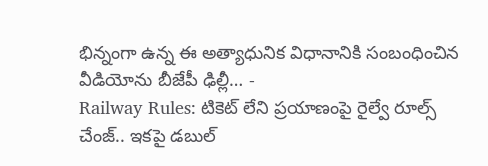భిన్నంగా ఉన్న ఈ అత్యాధునిక విధానానికి సంబంధించిన వీడియోను బీజేపీ ఢిల్లీ… -
Railway Rules: టికెట్ లేని ప్రయాణంపై రైల్వే రూల్స్ చేంజ్.. ఇకపై డబుల్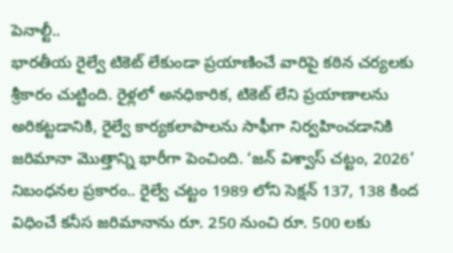పెనాల్టీ..
భారతీయ రైల్వే టికెట్ లేకుండా ప్రయాణించే వారిపై కఠిన చర్యలకు శ్రీకారం చుట్టింది. రైళ్లలో అనధికారిక, టికెట్ లేని ప్రయాణాలను అరికట్టడానికి, రైల్వే కార్యకలాపాలను సాఫీగా నిర్వహించడానికి జరిమానా మొత్తాన్ని భారీగా పెంచింది. ‘జన్ విశ్వాస్ చట్టం, 2026’ నిబంధనల ప్రకారం.. రైల్వే చట్టం 1989 లోని సెక్షన్ 137, 138 కింద విధించే కనీస జరిమానాను రూ. 250 నుంచి రూ. 500 లకు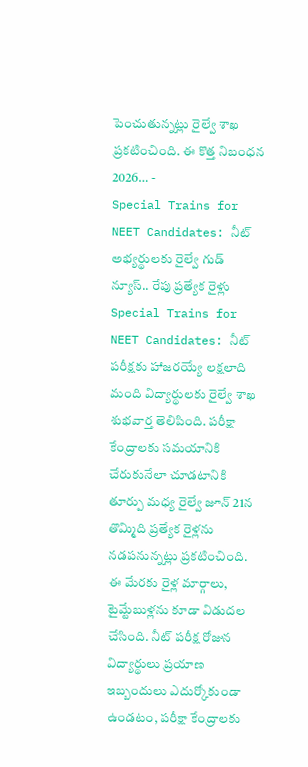పెంచుతున్నట్లు రైల్వే శాఖ ప్రకటించింది. ఈ కొత్త నిబంధన 2026… -
Special Trains for NEET Candidates: నీట్ అభ్యర్థులకు రైల్వే గుడ్ న్యూస్.. రేపు ప్రత్యేక రైళ్లు
Special Trains for NEET Candidates: నీట్ పరీక్షకు హాజరయ్యే లక్షలాది మంది విద్యార్థులకు రైల్వే శాఖ శుభవార్త తెలిపింది. పరీక్షా కేంద్రాలకు సమయానికి చేరుకునేలా చూడటానికి తూర్పు మధ్య రైల్వే జూన్ 21న తొమ్మిది ప్రత్యేక రైళ్లను నడపనున్నట్లు ప్రకటించింది. ఈ మేరకు రైళ్ల మార్గాలు, టైమ్టేబుళ్లను కూడా విడుదల చేసింది. నీట్ పరీక్ష రోజున విద్యార్థులు ప్రయాణ ఇబ్బందులు ఎదుర్కోకుండా ఉండటం, పరీక్షా కేంద్రాలకు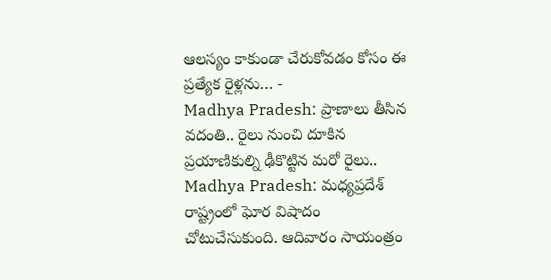ఆలస్యం కాకుండా చేరుకోవడం కోసం ఈ ప్రత్యేక రైళ్లను… -
Madhya Pradesh: ప్రాణాలు తీసిన వదంతి.. రైలు నుంచి దూకిన ప్రయాణికుల్ని ఢీకొట్టిన మరో రైలు..
Madhya Pradesh: మధ్యప్రదేశ్ రాష్ట్రంలో ఘోర విషాదం చోటుచేసుకుంది. ఆదివారం సాయంత్రం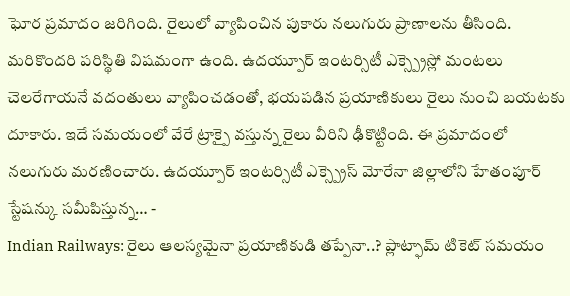ఘోర ప్రమాదం జరిగింది. రైలులో వ్యాపించిన పుకారు నలుగురు ప్రాణాలను తీసింది. మరికొందరి పరిస్థితి విషమంగా ఉంది. ఉదయ్పూర్ ఇంటర్సిటీ ఎక్స్ప్రెస్లో మంటలు చెలరేగాయనే వదంతులు వ్యాపించడంతో, భయపడిన ప్రయాణికులు రైలు నుంచి బయటకు దూకారు. ఇదే సమయంలో వేరే ట్రాక్పై వస్తున్న రైలు వీరిని ఢీకొట్టింది. ఈ ప్రమాదంలో నలుగురు మరణించారు. ఉదయ్పూర్ ఇంటర్సిటీ ఎక్స్ప్రెస్ మోరేనా జిల్లాలోని హేతంపూర్ స్టేషన్కు సమీపిస్తున్న… -
Indian Railways: రైలు ఆలస్యమైనా ప్రయాణికుడి తప్పేనా..? ప్లాట్ఫామ్ టికెట్ సమయం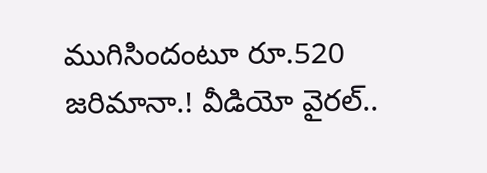ముగిసిందంటూ రూ.520 జరిమానా.! వీడియో వైరల్..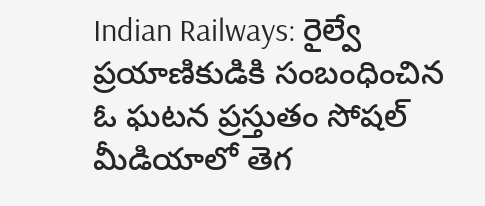Indian Railways: రైల్వే ప్రయాణికుడికి సంబంధించిన ఓ ఘటన ప్రస్తుతం సోషల్ మీడియాలో తెగ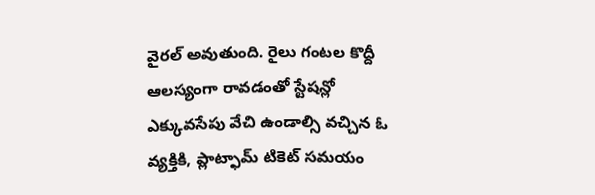వైరల్ అవుతుంది. రైలు గంటల కొద్దీ ఆలస్యంగా రావడంతో స్టేషన్లో ఎక్కువసేపు వేచి ఉండాల్సి వచ్చిన ఓ వ్యక్తికి, ప్లాట్ఫామ్ టికెట్ సమయం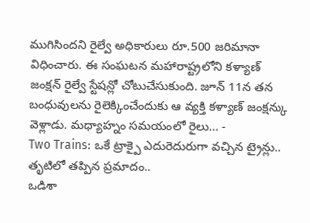ముగిసిందని రైల్వే అధికారులు రూ.500 జరిమానా విధించారు. ఈ సంఘటన మహారాష్ట్రలోని కళ్యాణ్ జంక్షన్ రైల్వే స్టేషన్లో చోటుచేసుకుంది. జూన్ 11న తన బంధువులను రైలెక్కించేందుకు ఆ వ్యక్తి కళ్యాణ్ జంక్షన్కు వెళ్లాడు. మధ్యాహ్నం సమయంలో రైలు… -
Two Trains: ఒకే ట్రాక్పై ఎదురెదురుగా వచ్చిన ట్రైన్లు.. తృటిలో తప్పిన ప్రమాదం..
ఒడిశా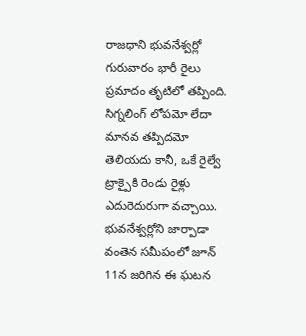రాజధాని భువనేశ్వర్లో గురువారం భారీ రైలు ప్రమాదం తృటిలో తప్పింది. సిగ్నలింగ్ లోపమో లేదా మానవ తప్పిదమో తెలియదు కానీ, ఒకే రైల్వే ట్రాక్పైకి రెండు రైళ్లు ఎదురెదురుగా వచ్చాయి. భువనేశ్వర్లోని జార్పాడా వంతెన సమీపంలో జూన్ 11న జరిగిన ఈ ఘటన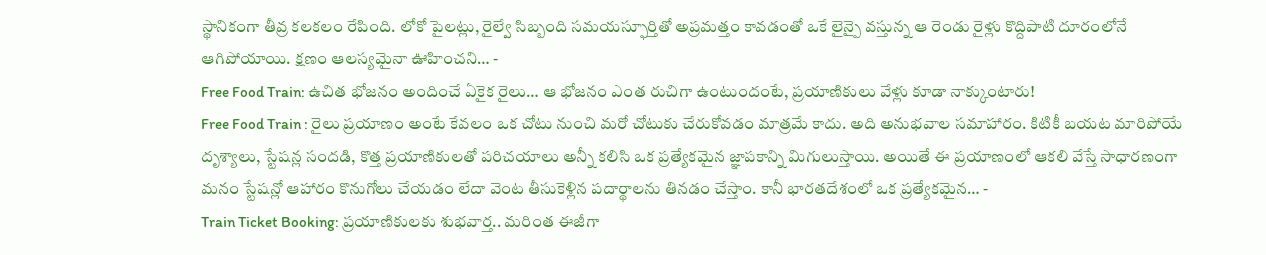స్థానికంగా తీవ్ర కలకలం రేపింది. లోకో పైలట్లు, రైల్వే సిబ్బంది సమయస్ఫూర్తితో అప్రమత్తం కావడంతో ఒకే లైన్పై వస్తున్న ఆ రెండు రైళ్లు కొద్దిపాటి దూరంలోనే ఆగిపోయాయి. క్షణం ఆలస్యమైనా ఊహించని… -
Free Food Train: ఉచిత భోజనం అందించే ఏకైక రైలు… ఆ భోజనం ఎంత రుచిగా ఉంటుందంటే, ప్రయాణికులు వేళ్లు కూడా నాక్కుంటారు!
Free Food Train : రైలు ప్రయాణం అంటే కేవలం ఒక చోటు నుంచి మరో చోటుకు చేరుకోవడం మాత్రమే కాదు. అది అనుభవాల సమాహారం. కిటికీ బయట మారిపోయే దృశ్యాలు, స్టేషన్ల సందడి, కొత్త ప్రయాణికులతో పరిచయాలు అన్నీ కలిసి ఒక ప్రత్యేకమైన జ్ఞాపకాన్ని మిగులుస్తాయి. అయితే ఈ ప్రయాణంలో ఆకలి వేస్తే సాధారణంగా మనం స్టేషన్లో ఆహారం కొనుగోలు చేయడం లేదా వెంట తీసుకెళ్లిన పదార్థాలను తినడం చేస్తాం. కానీ భారతదేశంలో ఒక ప్రత్యేకమైన… -
Train Ticket Booking: ప్రయాణికులకు శుభవార్త.. మరింత ఈజీగా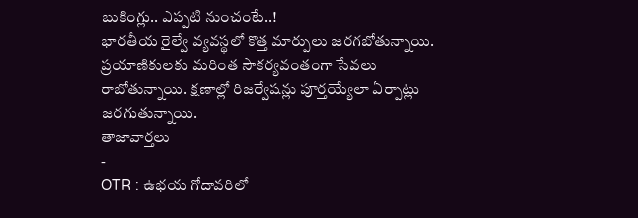బుకింగ్లు.. ఎప్పటి నుంచంటే..!
భారతీయ రైల్వే వ్యవస్థలో కొత్త మార్పులు జరగబోతున్నాయి. ప్రయాణికులకు మరింత సౌకర్యవంతంగా సేవలు రాబోతున్నాయి. క్షణాల్లో రిజర్వేషన్లు పూర్తయ్యేలా ఏర్పాట్లు జరగుతున్నాయి.
తాజావార్తలు
-
OTR : ఉభయ గోదావరిలో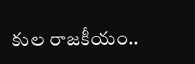కుల రాజకీయం..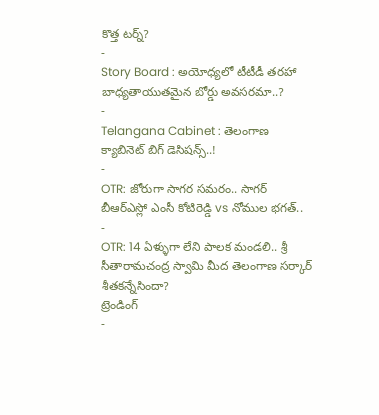కొత్త టర్న్?
-
Story Board : అయోధ్యలో టీటీడీ తరహా బాధ్యతాయుతమైన బోర్డు అవసరమా..?
-
Telangana Cabinet : తెలంగాణ క్యాబినెట్ బిగ్ డెసిషన్స్..!
-
OTR: జోరుగా సాగర సమరం.. సాగర్ బీఆర్ఎస్లో ఎంసీ కోటిరెడ్డి vs నోముల భగత్..
-
OTR: 14 ఏళ్ళుగా లేని పాలక మండలి.. శ్రీ సీతారామచంద్ర స్వామి మీద తెలంగాణ సర్కార్ శీతకన్నేసిందా?
ట్రెండింగ్
-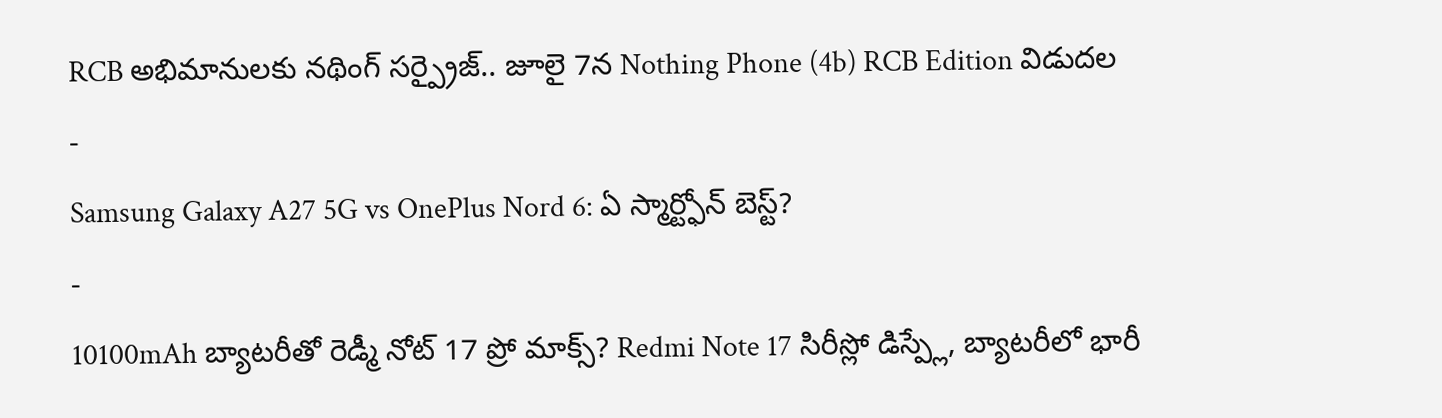RCB అభిమానులకు నథింగ్ సర్ప్రైజ్.. జూలై 7న Nothing Phone (4b) RCB Edition విడుదల
-
Samsung Galaxy A27 5G vs OnePlus Nord 6: ఏ స్మార్ట్ఫోన్ బెస్ట్?
-
10100mAh బ్యాటరీతో రెడ్మీ నోట్ 17 ప్రో మాక్స్? Redmi Note 17 సిరీస్లో డిస్ప్లే, బ్యాటరీలో భారీ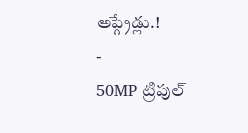అప్గ్రేడ్లు.!
-
50MP ట్రిపుల్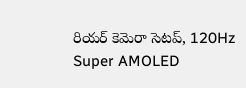రియర్ కెమెరా సెటప్, 120Hz Super AMOLED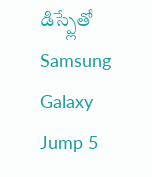డిస్ప్లేతో Samsung Galaxy Jump 5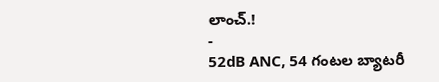లాంచ్.!
-
52dB ANC, 54 గంటల బ్యాటరీ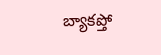బ్యాకప్తో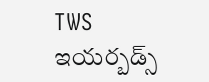TWS ఇయర్బడ్స్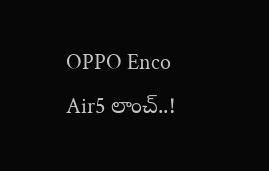OPPO Enco Air5 లాంచ్..!